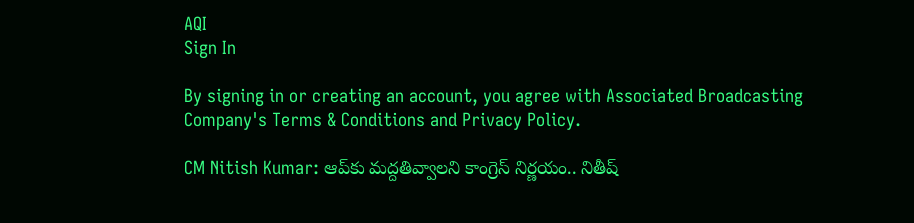AQI
Sign In

By signing in or creating an account, you agree with Associated Broadcasting Company's Terms & Conditions and Privacy Policy.

CM Nitish Kumar: ఆప్‌కు మద్దతివ్వాలని కాంగ్రెస్‌ నిర్ణయం.. నితీష్‌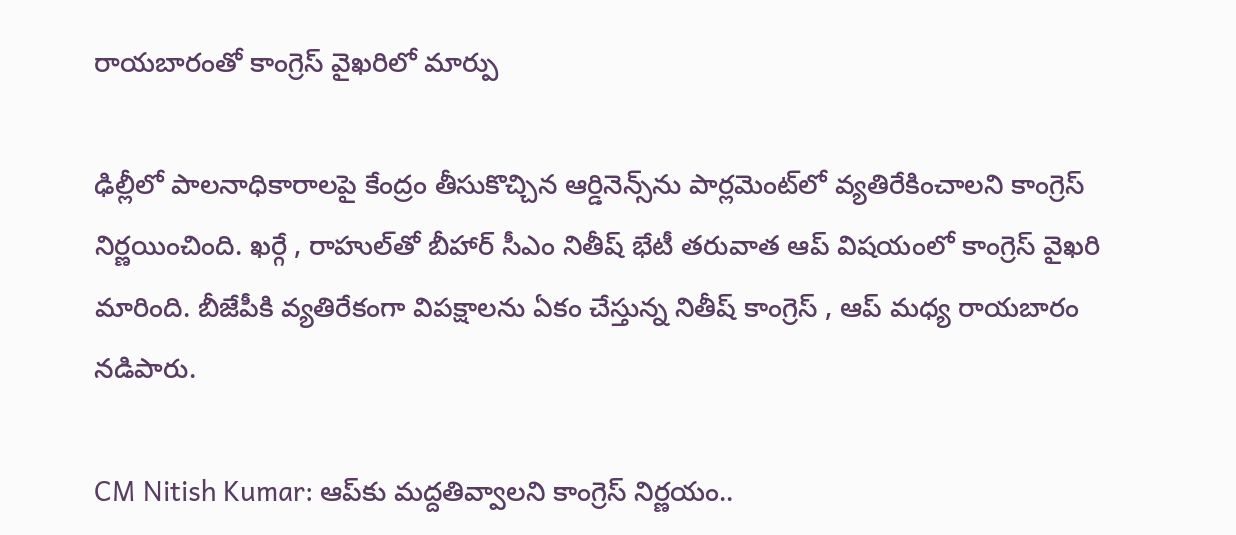రాయబారంతో కాంగ్రెస్ వైఖరిలో మార్పు

ఢిల్లీలో పాలనాధికారాలపై కేంద్రం తీసుకొచ్చిన ఆర్డినెన్స్‌ను పార్లమెంట్‌లో వ్యతిరేకించాలని కాంగ్రెస్‌ నిర్ణయించింది. ఖర్గే , రాహుల్‌తో బీహార్‌ సీఎం నితీష్‌ భేటీ తరువాత ఆప్‌ విషయంలో కాంగ్రెస్‌ వైఖరి మారింది. బీజేపీకి వ్యతిరేకంగా విపక్షాలను ఏకం చేస్తున్న నితీష్‌ కాంగ్రెస్‌ , ఆప్‌ మధ్య రాయబారం నడిపారు.

CM Nitish Kumar: ఆప్‌కు మద్దతివ్వాలని కాంగ్రెస్‌ నిర్ణయం..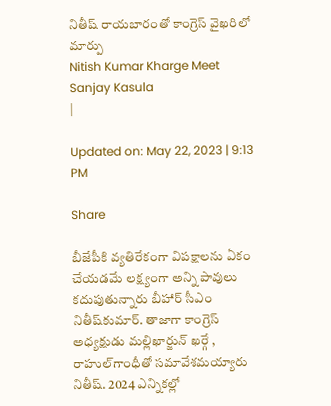నితీష్‌ రాయబారంతో కాంగ్రెస్ వైఖరిలో మార్పు
Nitish Kumar Kharge Meet
Sanjay Kasula
|

Updated on: May 22, 2023 | 9:13 PM

Share

బీజేపీకి వ్యతిరేకంగా విపక్షాలను ఏకం చేయడమే లక్ష్యంగా అన్ని పావులు కదుపుతున్నారు బీహార్‌ సీఎం నితీష్‌కుమార్‌. తాజాగా కాంగ్రెస్‌ అధ్యక్షుడు మల్లిఖార్జున్‌ ఖర్గే , రాహుల్‌గాంధీతో సమావేశమయ్యారు నితీష్‌. 2024 ఎన్నికల్లో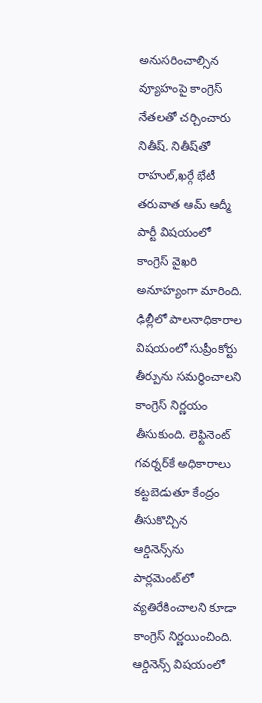అనుసరించాల్సిన వ్యూహంపై కాంగ్రెస్‌ నేతలతో చర్చించారు నితీష్‌. నితీష్‌తో రాహుల్‌,ఖర్గే భేటీ తరువాత ఆమ్‌ ఆద్మీ పార్టీ విషయంలో కాంగ్రెస్‌ వైఖరి అనూహ్యంగా మారింది. ఢిల్లీలో పాలనాధికారాల విషయంలో సుప్రీంకోర్టు తీర్పును సమర్ధించాలని కాంగ్రెస్‌ నిర్ణయం తీసుకుంది. లెఫ్టినెంట్‌ గవర్నర్‌కే అధికారాలు కట్టబెడుతూ కేంద్రం తీసుకొచ్చిన ఆర్డినెన్స్‌ను పార్లమెంట్‌లో వ్యతిరేకించాలని కూడా కాంగ్రెస్‌ నిర్ణయించింది. ఆర్డినెన్స్‌ విషయంలో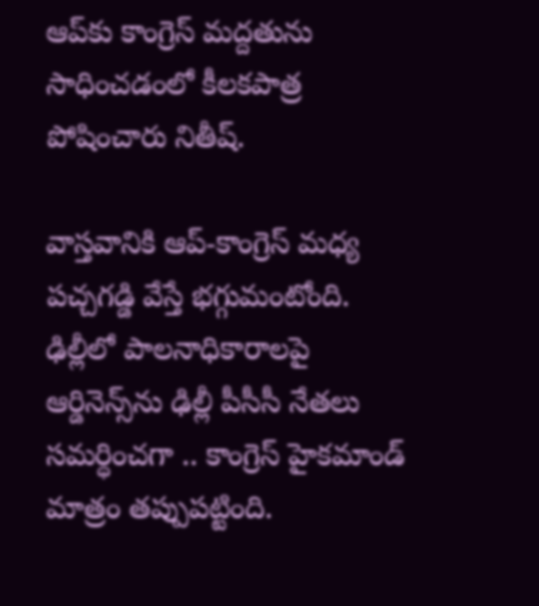ఆప్‌కు కాంగ్రెస్‌ మద్దతును సాధించడంలో కీలకపాత్ర పోషించారు నితీష్‌.

వాస్తవానికి ఆప్‌-కాంగ్రెస్‌ మధ్య పచ్చగడ్డి వేస్తే భగ్గుమంటోంది. ఢిల్లీలో పాలనాధికారాలపై ఆర్డినెన్స్‌ను ఢిల్లీ పీసీసీ నేతలు సమర్ధించగా .. కాంగ్రెస్‌ హైకమాండ్‌ మాత్రం తప్పుపట్టింది.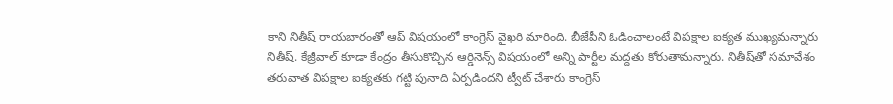కాని నితీష్‌ రాయబారంతో ఆప్‌ విషయంలో కాంగ్రెస్‌ వైఖరి మారింది. బీజేపీని ఓడించాలంటే విపక్షాల ఐక్యత ముఖ్యమన్నారు నితీష్‌. కేజ్రీవాల్‌ కూడా కేంద్రం తీసుకొచ్చిన ఆర్డినెన్స్‌ విషయంలో అన్ని పార్టీల మద్దతు కోరుతామన్నారు. నితీష్‌తో సమావేశం తరువాత విపక్షాల ఐక్యతకు గట్టి పునాది ఏర్పడిందని ట్వీట్‌ చేశారు కాంగ్రెస్‌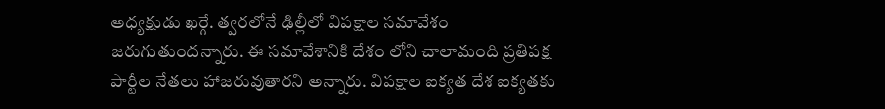అధ్యక్షుడు ఖర్గే. త్వరలోనే ఢిల్లీలో విపక్షాల సమావేశం జరుగుతుందన్నారు. ఈ సమావేశానికి దేశం లోని చాలామంది ప్రతిపక్ష పార్టీల నేతలు హాజరువుతారని అన్నారు. విపక్షాల ఐక్యత దేశ ఐక్యతకు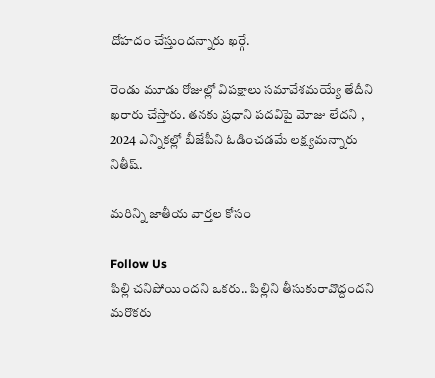దోహదం చేస్తుందన్నారు ఖర్గే.

రెండు మూడు రోజుల్లో విపక్షాలు సమావేశమయ్యే తేదీని ఖరారు చేస్తారు. తనకు ప్రధాని పదవిపై మోజు లేదని , 2024 ఎన్నికల్లో బీజేపీని ఓడించడమే లక్ష్యమన్నారు నితీష్‌.

మరిన్ని జాతీయ వార్తల కోసం

Follow Us
పిల్లి చనిపోయిందని ఒకరు.. పిల్లిని తీసుకురావొద్దందని మరొకరు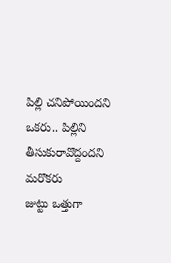పిల్లి చనిపోయిందని ఒకరు.. పిల్లిని తీసుకురావొద్దందని మరొకరు
జుట్టు ఒత్తుగా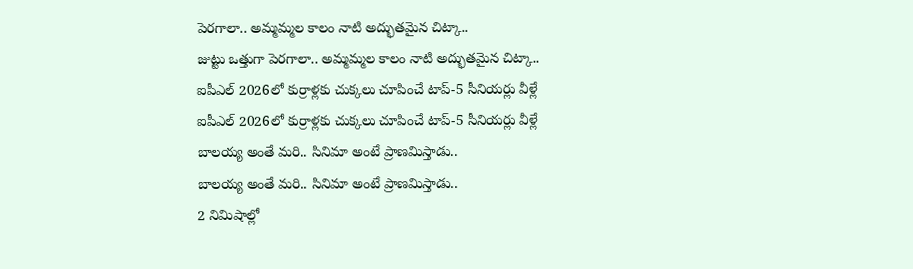పెరగాలా.. అమ్మమ్మల కాలం నాటి అద్భుతమైన చిట్కా..
జుట్టు ఒత్తుగా పెరగాలా.. అమ్మమ్మల కాలం నాటి అద్భుతమైన చిట్కా..
ఐపీఎల్ 2026లో కుర్రాళ్లకు చుక్కలు చూపించే టాప్-5 సీనియర్లు వీళ్లే
ఐపీఎల్ 2026లో కుర్రాళ్లకు చుక్కలు చూపించే టాప్-5 సీనియర్లు వీళ్లే
బాలయ్య అంతే మరి.. సినిమా అంటే ప్రాణమిస్తాడు..
బాలయ్య అంతే మరి.. సినిమా అంటే ప్రాణమిస్తాడు..
2 నిమిషాల్లో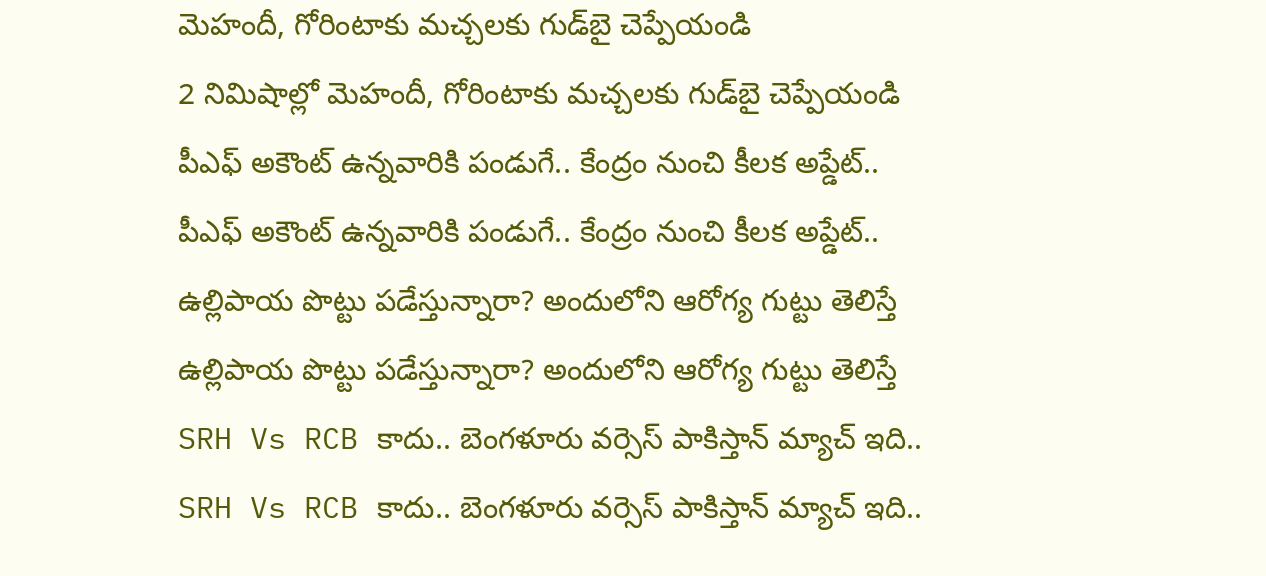మెహందీ, గోరింటాకు మచ్చలకు గుడ్‌బై చెప్పేయండి
2 నిమిషాల్లో మెహందీ, గోరింటాకు మచ్చలకు గుడ్‌బై చెప్పేయండి
పీఎఫ్ అకౌంట్ ఉన్నవారికి పండుగే.. కేంద్రం నుంచి కీలక అప్డేట్..
పీఎఫ్ అకౌంట్ ఉన్నవారికి పండుగే.. కేంద్రం నుంచి కీలక అప్డేట్..
ఉల్లిపాయ‌ పొట్టు ప‌డేస్తున్నారా? అందులోని ఆరోగ్య గుట్టు తెలిస్తే
ఉల్లిపాయ‌ పొట్టు ప‌డేస్తున్నారా? అందులోని ఆరోగ్య గుట్టు తెలిస్తే
SRH Vs RCB కాదు.. బెంగళూరు వర్సెస్ పాకిస్తాన్ మ్యాచ్ ఇది..
SRH Vs RCB కాదు.. బెంగళూరు వర్సెస్ పాకిస్తాన్ మ్యాచ్ ఇది..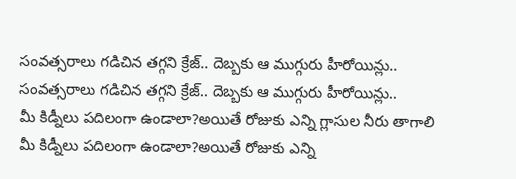సంవత్సరాలు గడిచిన తగ్గని క్రేజ్.. దెబ్బకు ఆ ముగ్గురు హీరోయిన్లు..
సంవత్సరాలు గడిచిన తగ్గని క్రేజ్.. దెబ్బకు ఆ ముగ్గురు హీరోయిన్లు..
మీ కిడ్నీలు పదిలంగా ఉండాలా?అయితే రోజుకు ఎన్ని గ్లాసుల నీరు తాగాలి
మీ కిడ్నీలు పదిలంగా ఉండాలా?అయితే రోజుకు ఎన్ని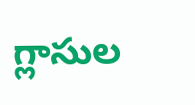గ్లాసుల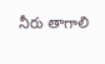నీరు తాగాలి